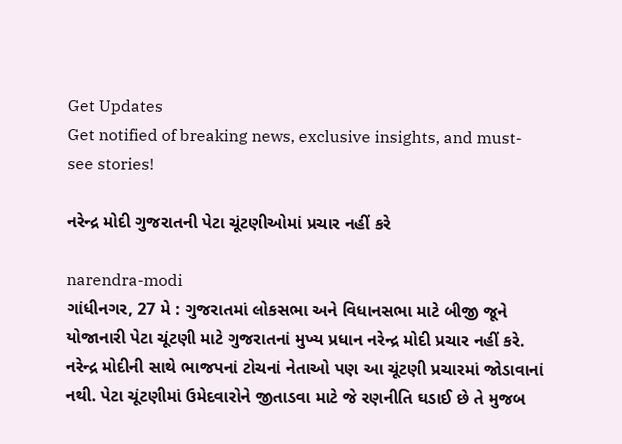Get Updates
Get notified of breaking news, exclusive insights, and must-see stories!

નરેન્દ્ર મોદી ગુજરાતની પેટા ચૂંટણીઓમાં પ્રચાર નહીં કરે

narendra-modi
ગાંધીનગર, 27 મે : ગુજરાતમાં લોકસભા અને વિધાનસભા માટે બીજી જૂને યોજાનારી પેટા ચૂંટણી માટે ગુજરાતનાં મુખ્ય પ્રધાન નરેન્દ્ર મોદી પ્રચાર નહીં કરે. નરેન્દ્ર મોદીની સાથે ભાજપનાં ટોચનાં નેતાઓ પણ આ ચૂંટણી પ્રચારમાં જોડાવાનાં નથી. પેટા ચૂંટણીમાં ઉમેદવારોને જીતાડવા માટે જે રણનીતિ ઘડાઈ છે તે મુજબ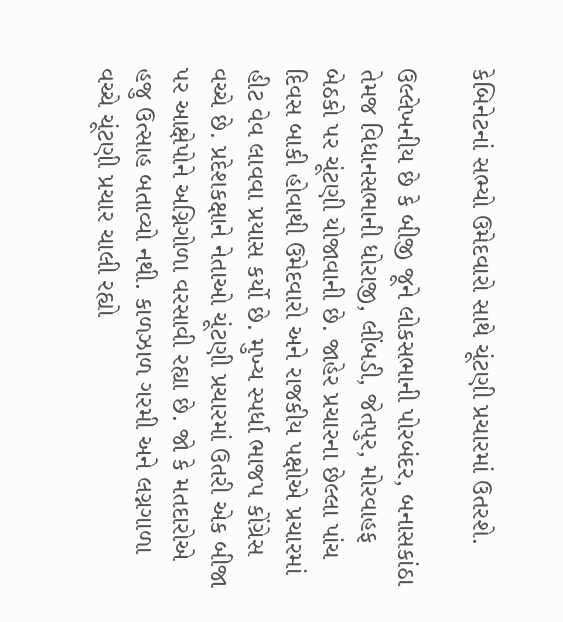કેબિનેટનાં સભ્યો ઉમેદવારો સાથે ચૂંટણી પ્રચારમાં ઉતરશે.

ઉલ્લેખનીય છે કે બીજી જૂને લોકસભાની પોરબંદર, બનાસકાંઠા તેમજ વિધાનસભાની ધોરાજી, લીંબડી, જેતપુર, મોરવાહફ બેઠકો પર ચૂંટણી યોજાવાની છે. જાહેર પ્રચારના છેલ્લા પાંચ દિવસ બાકી હોવાથી ઉમેદવારો અને રાજકીય પક્ષોએ પ્રચારમાં હીટ વેવ લાવવા પ્રયાસ કર્યો છે. મુખ્‍ય સ્‍પર્ધા ભાજપ કોંગ્રેસ વચ્‍ચે છે. પ્રદેશકક્ષાને નેતાઓ ચૂંટણી પ્રચારમાં ઉતરી એક બીજા પર આક્ષેપોને અગ્નિગોળા વરસાવી રહ્યા છે. જો કે મતદારોએ હજુ ઉત્‍સાહ બતાવ્‍યો નથી. કાળઝાળ ગરમી અને લગ્નગાળા વચ્‍ચે ચૂંટણી પ્રચાર ચાલી રહ્યો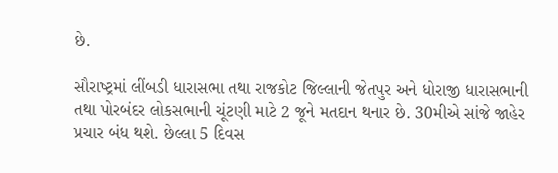છે.

સૌરાષ્‍ટ્રમાં લીંબડી ધારાસભા તથા રાજકોટ જિલ્લાની જેતપુર અને ધોરાજી ધારાસભાની તથા પોરબંદર લોકસભાની ચૂંટણી માટે 2 જૂને મતદાન થનાર છે. 30મીએ સાંજે જાહેર પ્રચાર બંધ થશે. છેલ્લા 5 દિવસ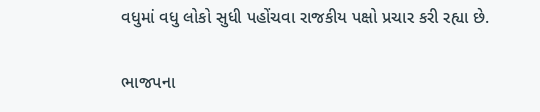વધુમાં વધુ લોકો સુધી પહોંચવા રાજકીય પક્ષો પ્રચાર કરી રહ્યા છે.

ભાજપના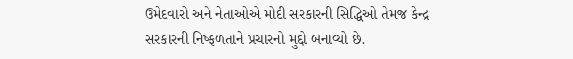ઉમેદવારો અને નેતાઓએ મોદી સરકારની સિદ્ધિઓ તેમજ કેન્‍દ્ર સરકારની નિષ્‍ફળતાને પ્રચારનો મુદ્દો બનાવ્‍યો છે.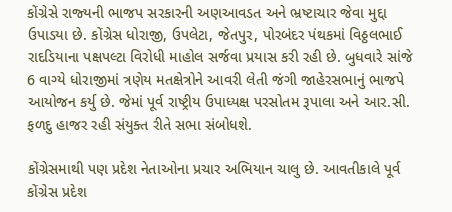કોંગ્રેસે રાજ્‍યની ભાજપ સરકારની અણઆવડત અને ભ્રષ્‍ટાચાર જેવા મુદ્દા ઉપાડયા છે. કોંગ્રેસ ધોરાજી, ઉપલેટા, જેતપુર, પોરબંદર પંથકમાં વિઠ્ઠલભાઈ રાદડિયાના પક્ષપલ્‍ટા વિરોધી માહોલ સર્જવા પ્રયાસ કરી રહી છે. બુધવારે સાંજે 6 વાગ્‍યે ધોરાજીમાં ત્રણેય મતક્ષેત્રોને આવરી લેતી જંગી જાહેરસભાનું ભાજપે આયોજન કર્યુ છે. જેમાં પૂર્વ રાષ્‍ટ્રીય ઉપાધ્‍યક્ષ પરસોતમ રૂપાલા અને આર.સી. ફળદુ હાજર રહી સંયુક્‍ત રીતે સભા સંબોધશે.

કોંગ્રેસમાથી પણ પ્રદેશ નેતાઓના પ્રચાર અભિયાન ચાલુ છે. આવતીકાલે પૂર્વ કોંગ્રેસ પ્રદેશ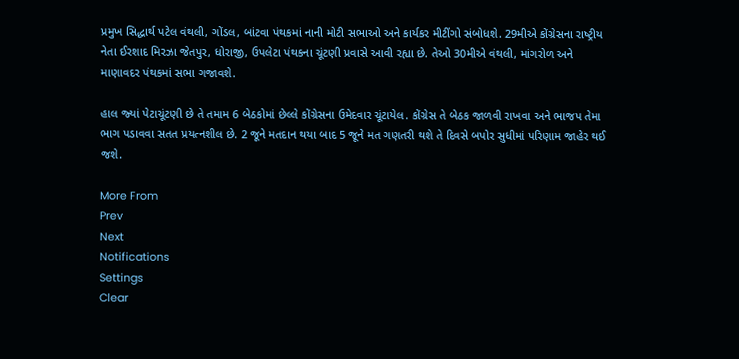પ્રમુખ સિદ્ધાર્થ પટેલ વંથલી, ગોંડલ, બાંટવા પંથકમાં નાની મોટી સભાઓ અને કાર્યકર મીટીંગો સંબોધશે. 29મીએ કોંગ્રેસના રાષ્‍ટ્રીય નેતા ઈરશાદ મિરઝા જેતપુર, ધોરાજી, ઉપલેટા પંથકના ચૂંટણી પ્રવાસે આવી રહ્યા છે. તેઓ 30મીએ વંથલી, માંગરોળ અને માણાવદર પંથકમાં સભા ગજાવશે.

હાલ જ્‍યાં પેટાચૂંટણી છે તે તમામ 6 બેઠકોમાં છેલ્લે કોંગ્રેસના ઉમેદવાર ચૂંટાયેલ. કોંગ્રેસ તે બેઠક જાળવી રાખવા અને ભાજપ તેમા ભાગ પડાવવા સતત પ્રયત્‍નશીલ છે. 2 જૂને મતદાન થયા બાદ 5 જૂને મત ગણતરી થશે તે દિવસે બપોર સુધીમાં પરિણામ જાહેર થઈ જશે.

More From
Prev
Next
Notifications
Settings
Clear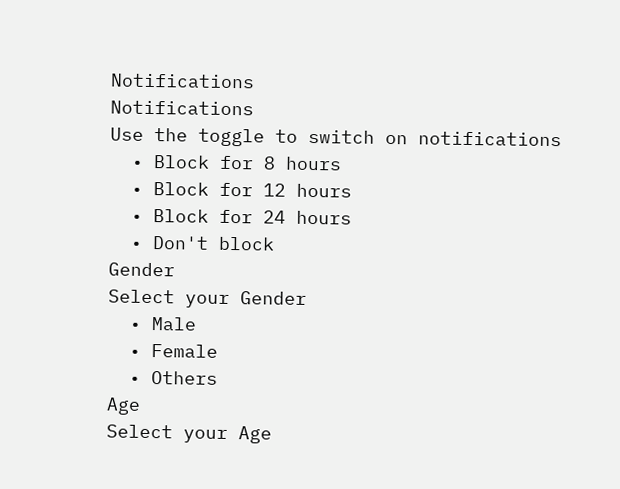Notifications
Notifications
Use the toggle to switch on notifications
  • Block for 8 hours
  • Block for 12 hours
  • Block for 24 hours
  • Don't block
Gender
Select your Gender
  • Male
  • Female
  • Others
Age
Select your Age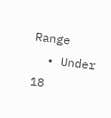Range
  • Under 18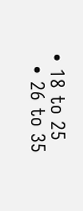• 18 to 25
  • 26 to 35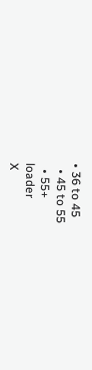• 36 to 45
  • 45 to 55
  • 55+
loader
X